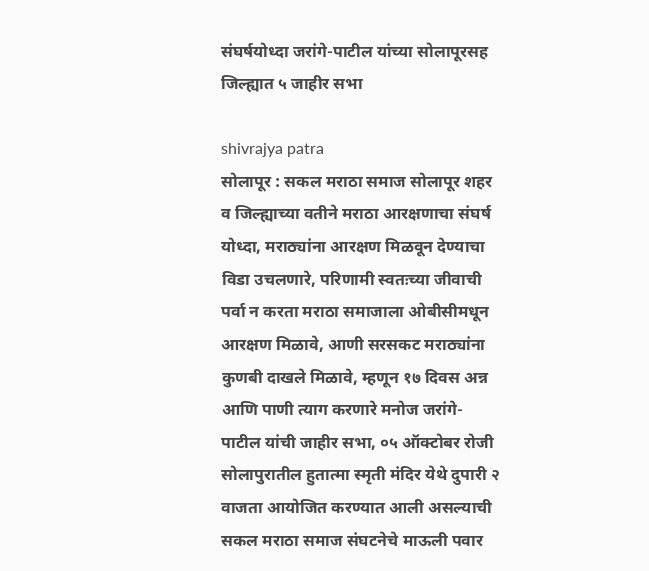संघर्षयोध्दा जरांगे-पाटील यांच्या सोलापूरसह जिल्ह्यात ५ जाहीर सभा

shivrajya patra
सोलापूर : सकल मराठा समाज सोलापूर शहर व जिल्ह्याच्या वतीने मराठा आरक्षणाचा संघर्ष योध्दा, मराठ्यांना आरक्षण मिळवून देण्याचा विडा उचलणारे, परिणामी स्वतःच्या जीवाची पर्वा न करता मराठा समाजाला ओबीसीमधून आरक्षण मिळावे, आणी सरसकट मराठ्यांना कुणबी दाखले मिळावे, म्हणून १७ दिवस अन्न आणि पाणी त्याग करणारे मनोज जरांगे-पाटील यांची जाहीर सभा, ०५ ऑक्टोबर रोजी सोलापुरातील हुतात्मा स्मृती मंदिर येथे दुपारी २ वाजता आयोजित करण्यात आली असल्याची सकल मराठा समाज संघटनेचे माऊली पवार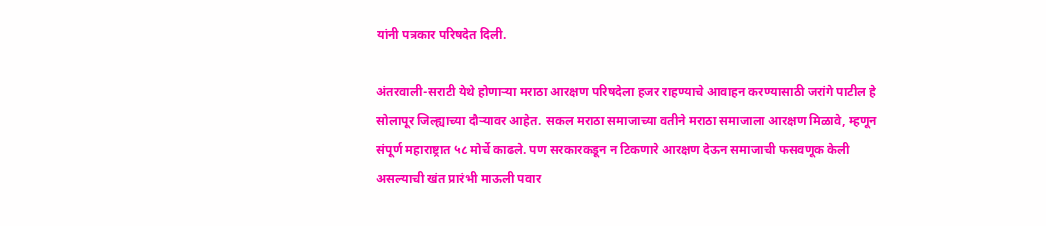यांनी पत्रकार परिषदेत दिली.

अंतरवाली-सराटी येथे होणाऱ्या मराठा आरक्षण परिषदेला हजर राहण्याचे आवाहन करण्यासाठी जरांगे पाटील हे सोलापूर जिल्ह्याच्या दौऱ्यावर आहेत. सकल मराठा समाजाच्या वतीने मराठा समाजाला आरक्षण मिळावे, म्हणून संपूर्ण महाराष्ट्रात ५८ मोर्चे काढले. पण सरकारकडून न टिकणारे आरक्षण देऊन समाजाची फसवणूक केली असल्याची खंत प्रारंभी माऊली पवार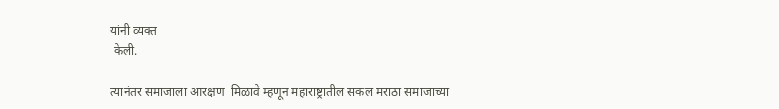यांनी व्यक्त
 केली.

त्यानंतर समाजाला आरक्षण  मिळावे म्हणून महाराष्ट्रातील सकल मराठा समाजाच्या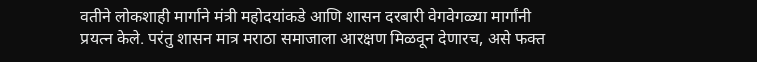वतीने लोकशाही मार्गाने मंत्री महोदयांकडे आणि शासन दरबारी वेगवेगळ्या मार्गांनी प्रयत्न केले. परंतु शासन मात्र मराठा समाजाला आरक्षण मिळवून देणारच, असे फक्त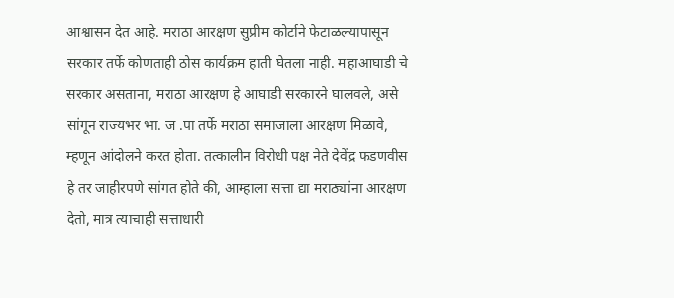आश्वासन देत आहे. मराठा आरक्षण सुप्रीम कोर्टाने फेटाळल्यापासून सरकार तर्फे कोणताही ठोस कार्यक्रम हाती घेतला नाही. महाआघाडी चे सरकार असताना, मराठा आरक्षण हे आघाडी सरकारने घालवले, असे सांगून राज्यभर भा. ज .पा तर्फे मराठा समाजाला आरक्षण मिळावे, म्हणून आंदोलने करत होता. तत्कालीन विरोधी पक्ष नेते देवेंद्र फडणवीस हे तर जाहीरपणे सांगत होते की, आम्हाला सत्ता द्या मराठ्यांना आरक्षण देतो, मात्र त्याचाही सत्ताधारी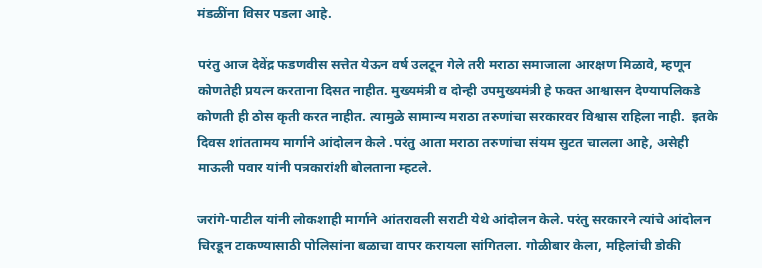मंडळींना विसर पडला आहे.

परंतु आज देवेंद्र फडणवीस सत्तेत येऊन वर्ष उलटून गेले तरी मराठा समाजाला आरक्षण मिळावे, म्हणून कोणतेही प्रयत्न करताना दिसत नाहीत. मुख्यमंत्री व दोन्ही उपमुख्यमंत्री हे फक्त आश्वासन देण्यापलिकडे कोणती ही ठोस कृती करत नाहीत. त्यामुळे सामान्य मराठा तरुणांचा सरकारवर विश्वास राहिला नाही.  इतके दिवस शांततामय मार्गाने आंदोलन केले .परंतु आता मराठा तरुणांचा संयम सुटत चालला आहे, असेही माऊली पवार यांनी पत्रकारांशी बोलताना म्हटले.

जरांगे-पाटील यांनी लोकशाही मार्गाने आंतरावली सराटी येथे आंदोलन केले. परंतु सरकारने त्यांचे आंदोलन चिरडून टाकण्यासाठी पोलिसांना बळाचा वापर करायला सांगितला. गोळीबार केला, महिलांची डोकी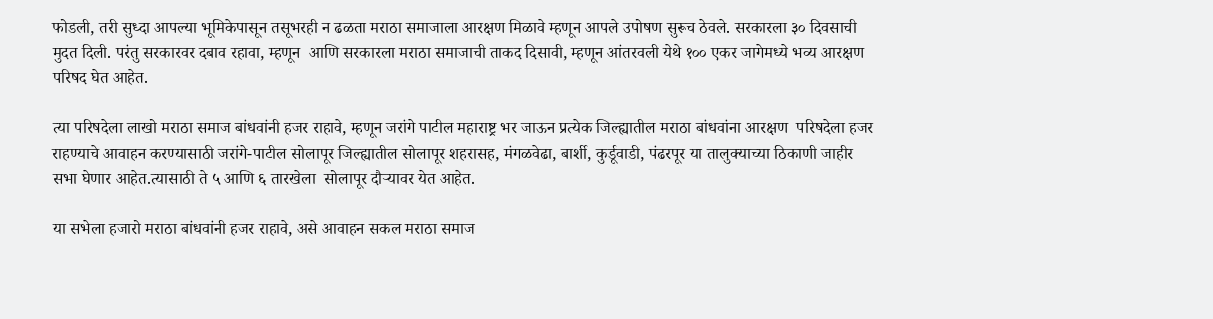फोडली, तरी सुध्दा आपल्या भूमिकेपासून तसूभरही न ढळता मराठा समाजाला आरक्षण मिळावे म्हणून आपले उपोषण सुरूच ठेवले. सरकारला ३० दिवसाची मुदत दिली. परंतु सरकारवर दबाव रहावा, म्हणून  आणि सरकारला मराठा समाजाची ताकद दिसावी, म्हणून आंतरवली येथे १०० एकर जागेमध्ये भव्य आरक्षण परिषद घेत आहेत.

त्या परिषदेला लाखो मराठा समाज बांधवांनी हजर राहावे, म्हणून जरांगे पाटील महाराष्ट्र भर जाऊन प्रत्येक जिल्ह्यातील मराठा बांधवांना आरक्षण  परिषदेला हजर राहण्याचे आवाहन करण्यासाठी जरांगे-पाटील सोलापूर जिल्ह्यातील सोलापूर शहरासह, मंगळवेढा, बार्शी, कुर्डूवाडी, पंढरपूर या तालुक्याच्या ठिकाणी जाहीर सभा घेणार आहेत.त्यासाठी ते ५ आणि ६ तारखेला  सोलापूर दौऱ्यावर येत आहेत.

या सभेला हजारो मराठा बांधवांनी हजर राहावे, असे आवाहन सकल मराठा समाज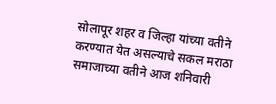सोलापूर शहर व जिल्हा यांच्या वतीने करण्यात येत असल्याचे सकल मराठा समाजाच्या वतीने आज शनिवारी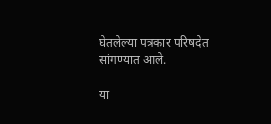घेतलेल्या पत्रकार परिषदेत सांगण्यात आले.

या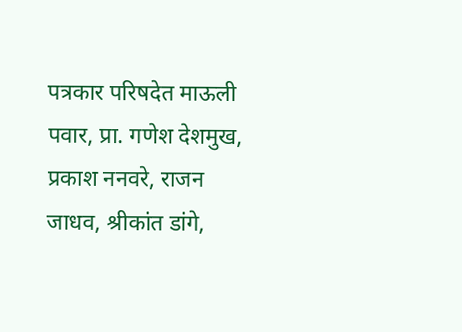पत्रकार परिषदेत माऊली पवार, प्रा. गणेश देशमुख, प्रकाश ननवरे, राजन जाधव, श्रीकांत डांगे,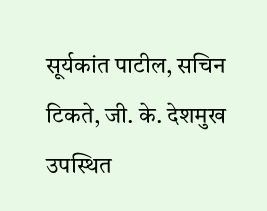सूर्यकांत पाटील, सचिन टिकते, जी. के. देशमुख उपस्थित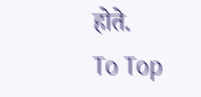होते.
To Top